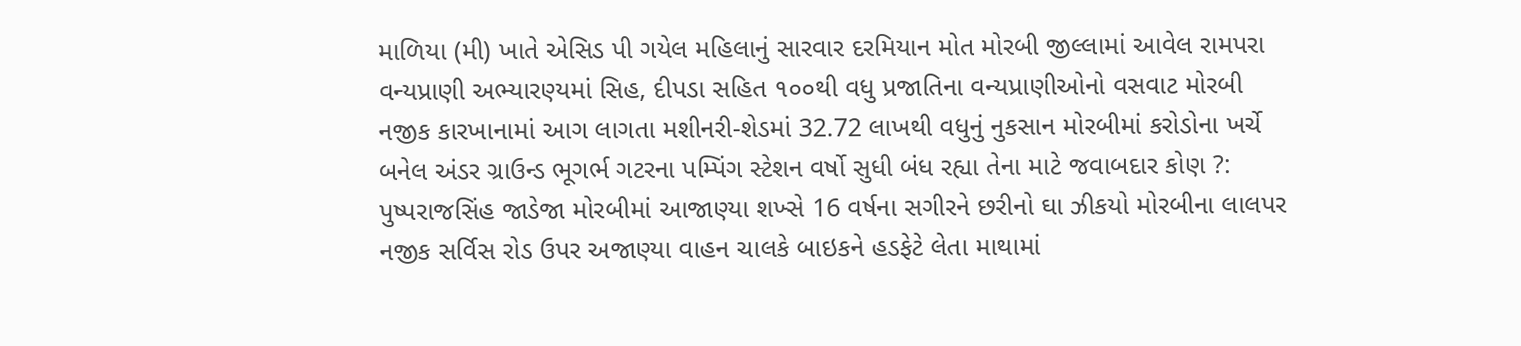માળિયા (મી) ખાતે એસિડ પી ગયેલ મહિલાનું સારવાર દરમિયાન મોત મોરબી જીલ્લામાં આવેલ રામપરા વન્યપ્રાણી અભ્યારણ્યમાં સિહ, દીપડા સહિત ૧૦૦થી વધુ પ્રજાતિના વન્યપ્રાણીઓનો વસવાટ મોરબી નજીક કારખાનામાં આગ લાગતા મશીનરી-શેડમાં 32.72 લાખથી વધુનું નુકસાન મોરબીમાં કરોડોના ખર્ચે બનેલ અંડર ગ્રાઉન્ડ ભૂગર્ભ ગટરના પમ્પિંગ સ્ટેશન વર્ષો સુધી બંધ રહ્યા તેના માટે જવાબદાર કોણ ?: પુષ્પરાજસિંહ જાડેજા મોરબીમાં આજાણ્યા શખ્સે 16 વર્ષના સગીરને છરીનો ઘા ઝીકયો મોરબીના લાલપર નજીક સર્વિસ રોડ ઉપર અજાણ્યા વાહન ચાલકે બાઇકને હડફેટે લેતા માથામાં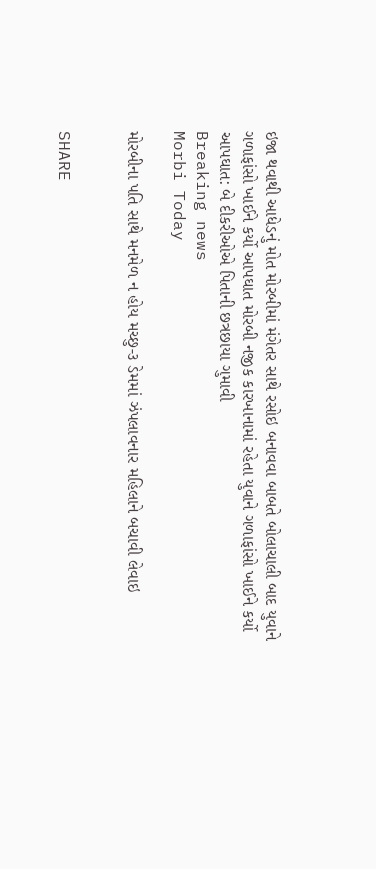ઇજા થવાથી આધેડનું મોત મોરબીમાં મંગેતર સાથે રસોઇ બનાવવા બાબતે બોલાચાલી બાદ યુવાને ગળાફાંસો ખાઈને કર્યો આપઘાત મોરબી નજીક કારખાનામાં રહેતા યુવાને ગળાફાંસો ખાઈને કર્યો આપઘાત: બે દીકરીઓએ પિતાની છત્રછાયા ગુમાવી
Breaking news
Morbi Today

મોરબીના પતિ સાથે મનમેળ ન હોય મચ્છુ-૩ ડેમમાં ઝંપલાવનાર મહિલાને બચાવી લેવાઇ


SHARE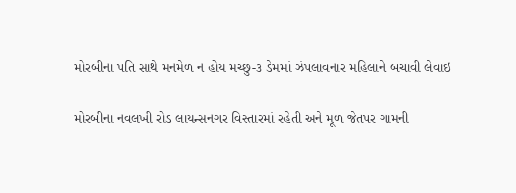મોરબીના પતિ સાથે મનમેળ ન હોય મચ્છુ-૩ ડેમમાં ઝંપલાવનાર મહિલાને બચાવી લેવાઇ

મોરબીના નવલખી રોડ લાયન્સનગર વિસ્તારમાં રહેતી અને મૂળ જેતપર ગામની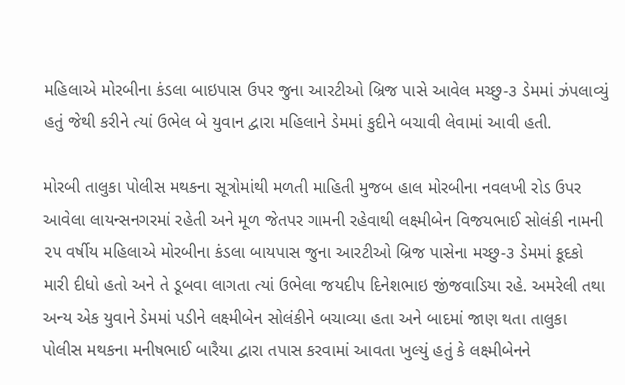મહિલાએ મોરબીના કંડલા બાઇપાસ ઉપર જુના આરટીઓ બ્રિજ પાસે આવેલ મચ્છુ-૩ ડેમમાં ઝંપલાવ્યું હતું જેથી કરીને ત્યાં ઉભેલ બે યુવાન દ્વારા મહિલાને ડેમમાં કુદીને બચાવી લેવામાં આવી હતી.

મોરબી તાલુકા પોલીસ મથકના સૂત્રોમાંથી મળતી માહિતી મુજબ હાલ મોરબીના નવલખી રોડ ઉપર આવેલા લાયન્સનગરમાં રહેતી અને મૂળ જેતપર ગામની રહેવાથી લક્ષ્મીબેન વિજયભાઈ સોલંકી નામની ૨૫ વર્ષીય મહિલાએ મોરબીના કંડલા બાયપાસ જુના આરટીઓ બ્રિજ પાસેના મચ્છુ-૩ ડેમમાં કૂદકો મારી દીધો હતો અને તે ડૂબવા લાગતા ત્યાં ઉભેલા જયદીપ દિનેશભાઇ જીંજવાડિયા રહે. અમરેલી તથા અન્ય એક યુવાને ડેમમાં પડીને લક્ષ્મીબેન સોલંકીને બચાવ્યા હતા અને બાદમાં જાણ થતા તાલુકા પોલીસ મથકના મનીષભાઈ બારૈયા દ્વારા તપાસ કરવામાં આવતા ખુલ્યું હતું કે લક્ષ્મીબેનને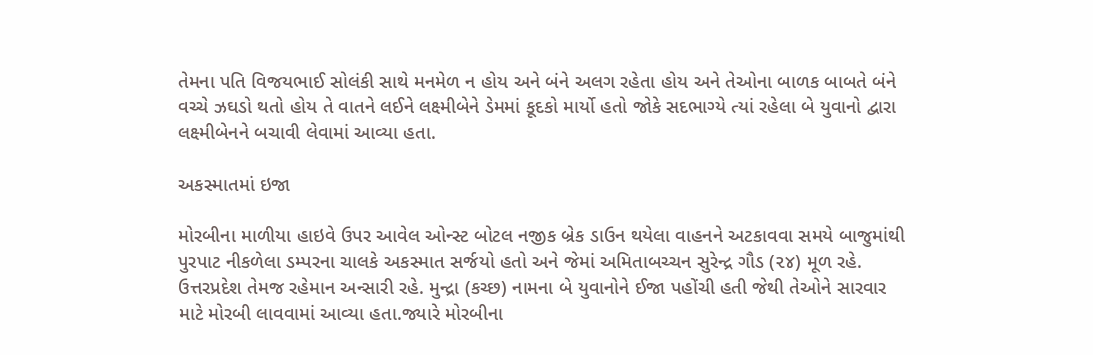તેમના પતિ વિજયભાઈ સોલંકી સાથે મનમેળ ન હોય અને બંને અલગ રહેતા હોય અને તેઓના બાળક બાબતે બંને વચ્ચે ઝઘડો થતો હોય તે વાતને લઈને લક્ષ્મીબેને ડેમમાં કૂદકો માર્યો હતો જોકે સદભાગ્યે ત્યાં રહેલા બે યુવાનો દ્વારા લક્ષ્મીબેનને બચાવી લેવામાં આવ્યા હતા.

અકસ્માતમાં ઇજા

મોરબીના માળીયા હાઇવે ઉપર આવેલ ઓન્સ્ટ બોટલ નજીક બ્રેક ડાઉન થયેલા વાહનને અટકાવવા સમયે બાજુમાંથી પુરપાટ નીકળેલા ડમ્પરના ચાલકે અકસ્માત સર્જયો હતો અને જેમાં અમિતાબચ્ચન સુરેન્દ્ર ગૌડ (૨૪) મૂળ રહે. ઉત્તરપ્રદેશ તેમજ રહેમાન અન્સારી રહે. મુન્દ્રા (કચ્છ) નામના બે યુવાનોને ઈજા પહોંચી હતી જેથી તેઓને સારવાર માટે મોરબી લાવવામાં આવ્યા હતા.જ્યારે મોરબીના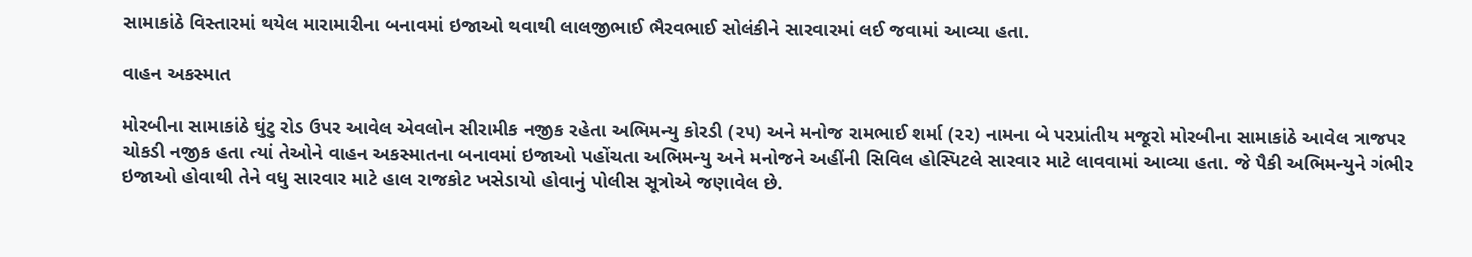સામાકાંઠે વિસ્તારમાં થયેલ મારામારીના બનાવમાં ઇજાઓ થવાથી લાલજીભાઈ ભૈરવભાઈ સોલંકીને સારવારમાં લઈ જવામાં આવ્યા હતા.

વાહન અકસ્માત

મોરબીના સામાકાંઠે ઘુંટુ રોડ ઉપર આવેલ એવલોન સીરામીક નજીક રહેતા અભિમન્યુ કોરડી (૨૫) અને મનોજ રામભાઈ શર્મા (૨૨) નામના બે પરપ્રાંતીય મજૂરો મોરબીના સામાકાંઠે આવેલ ત્રાજપર ચોકડી નજીક હતા ત્યાં તેઓને વાહન અકસ્માતના બનાવમાં ઇજાઓ પહોંચતા અભિમન્યુ અને મનોજને અહીંની સિવિલ હોસ્પિટલે સારવાર માટે લાવવામાં આવ્યા હતા. જે પૈકી અભિમન્યુને ગંભીર ઇજાઓ હોવાથી તેને વધુ સારવાર માટે હાલ રાજકોટ ખસેડાયો હોવાનું પોલીસ સૂત્રોએ જણાવેલ છે.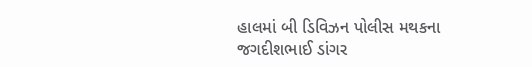હાલમાં બી ડિવિઝન પોલીસ મથકના જગદીશભાઈ ડાંગર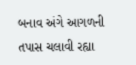બનાવ અંગે આગળની તપાસ ચલાવી રહ્યા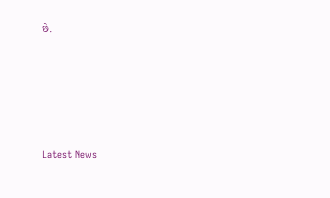છે.






Latest News